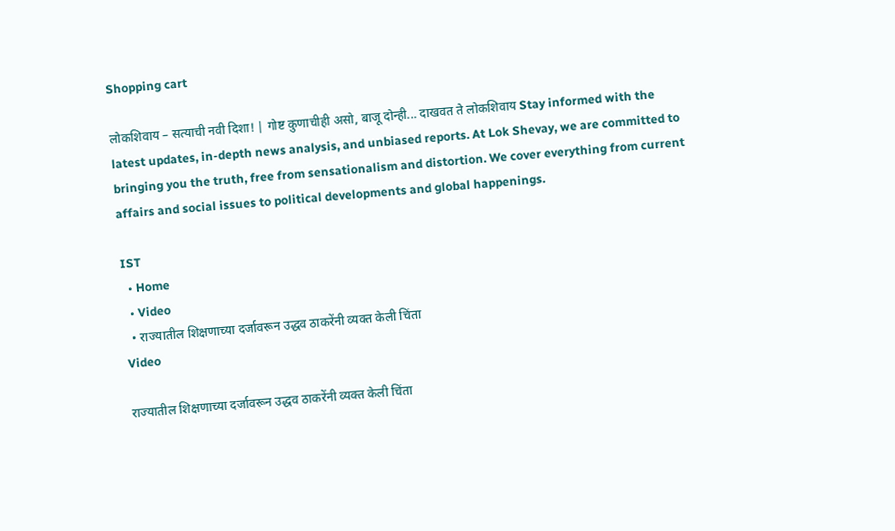Shopping cart

लोकशिवाय – सत्याची नवी दिशा! | गोष्ट कुणाचीही असो, बाजू दोन्ही... दाखवत ते लोकशिवाय Stay informed with the latest updates, in-depth news analysis, and unbiased reports. At Lok Shevay, we are committed to bringing you the truth, free from sensationalism and distortion. We cover everything from current affairs and social issues to political developments and global happenings.

IST
  • Home
  • Video
  • राज्यातील शिक्षणाच्या दर्जावरून उद्धव ठाकरेंनी व्यक्त केली चिंता
Video

राज्यातील शिक्षणाच्या दर्जावरून उद्धव ठाकरेंनी व्यक्त केली चिंता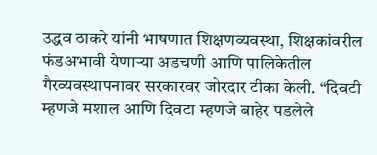उद्धव ठाकरे यांनी भाषणात शिक्षणव्यवस्था, शिक्षकांवरील फंडअभावी येणाऱ्या अडचणी आणि पालिकेतील गैरव्यवस्थापनावर सरकारवर जोरदार टीका केली. “दिवटी म्हणजे मशाल आणि दिवटा म्हणजे बाहेर पडलेले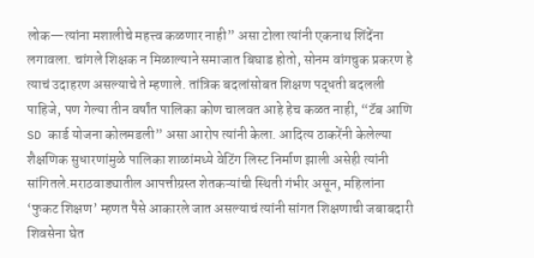लोक—त्यांना मशालीचे महत्त्व कळणार नाही” असा टोला त्यांनी एकनाथ शिंदेंना लगावला. चांगले शिक्षक न मिळाल्याने समाजात बिघाड होतो, सोनम वांगचुक प्रकरण हे त्याचं उदाहरण असल्याचे ते म्हणाले. तांत्रिक बदलांसोबत शिक्षण पद्धती बदलली पाहिजे, पण गेल्या तीन वर्षांत पालिका कोण चालवत आहे हेच कळत नाही, “टॅब आणि SD कार्ड योजना कोलमडली” असा आरोप त्यांनी केला. आदित्य ठाकरेंनी केलेल्या शैक्षणिक सुधारणांमुळे पालिका शाळांमध्ये वेटिंग लिस्ट निर्माण झाली असेही त्यांनी सांगितले.मराठवाड्यातील आपत्तीग्रस्त शेतकऱ्यांची स्थिती गंभीर असून, महिलांना ‘फुकट शिक्षण’ म्हणत पैसे आकारले जात असल्याचं त्यांनी सांगत शिक्षणाची जबाबदारी शिवसेना घेत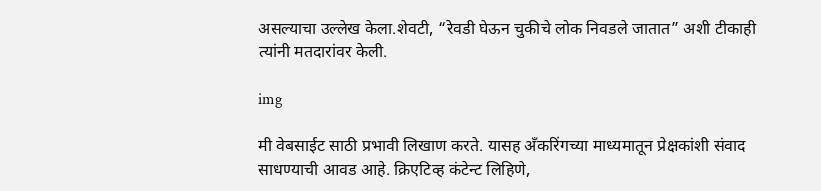असल्याचा उल्लेख केला.शेवटी, “रेवडी घेऊन चुकीचे लोक निवडले जातात” अशी टीकाही त्यांनी मतदारांवर केली.

img

मी वेबसाईट साठी प्रभावी लिखाण करते. यासह अँकरिंगच्या माध्यमातून प्रेक्षकांशी संवाद साधण्याची आवड आहे. क्रिएटिव्ह कंटेन्ट लिहिणे,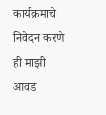कार्यक्रमाचे निवेदन करणे ही माझी आवड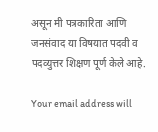असून मी पत्रकारिता आणि जनसंवाद या विषयात पदवी व पदव्युत्तर शिक्षण पूर्ण केले आहे.

Your email address will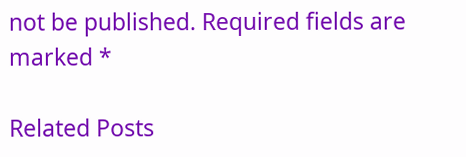not be published. Required fields are marked *

Related Posts